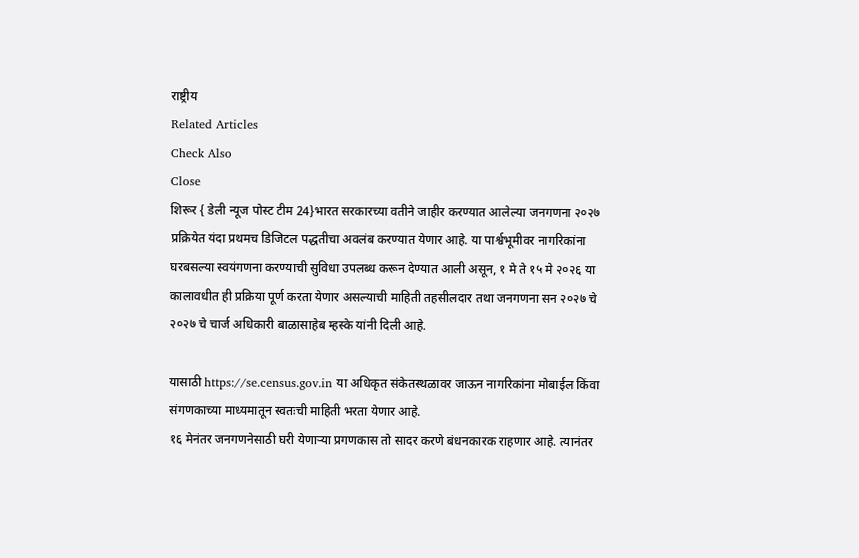राष्ट्रीय
Related Articles
Check Also
Close
शिरूर { डेली न्यूज पोस्ट टीम 24}भारत सरकारच्या वतीने जाहीर करण्यात आलेल्या जनगणना २०२७ प्रक्रियेत यंदा प्रथमच डिजिटल पद्धतीचा अवलंब करण्यात येणार आहे. या पार्श्वभूमीवर नागरिकांना घरबसल्या स्वयंगणना करण्याची सुविधा उपलब्ध करून देण्यात आली असून, १ मे ते १५ मे २०२६ या कालावधीत ही प्रक्रिया पूर्ण करता येणार असल्याची माहिती तहसीलदार तथा जनगणना सन २०२७ चे २०२७ चे चार्ज अधिकारी बाळासाहेब म्हस्के यांनी दिली आहे.

यासाठी https://se.census.gov.in या अधिकृत संकेतस्थळावर जाऊन नागरिकांना मोबाईल किंवा संगणकाच्या माध्यमातून स्वतःची माहिती भरता येणार आहे.
१६ मेनंतर जनगणनेसाठी घरी येणाऱ्या प्रगणकास तो सादर करणे बंधनकारक राहणार आहे. त्यानंतर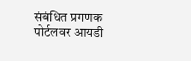संबंधित प्रगणक पोर्टलवर आयडी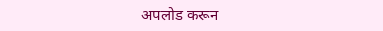अपलोड करून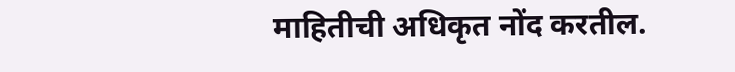माहितीची अधिकृत नोंद करतील.